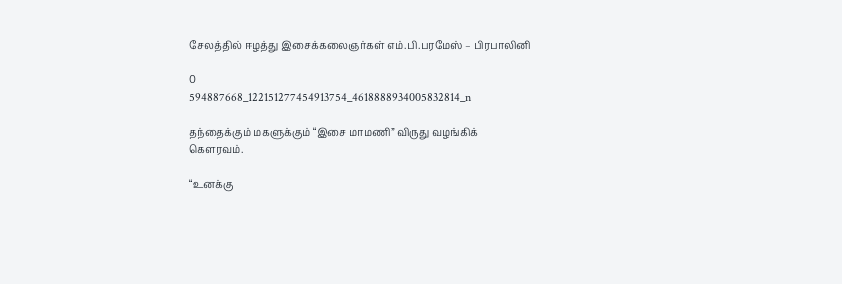சேலத்தில் ஈழத்து இசைக்கலைஞர்கள் எம்.பி.பரமேஸ் – பிரபாலினி

0
594887668_122151277454913754_4618888934005832814_n

தந்தைக்கும் மகளுக்கும் “இசை மாமணி” விருது வழங்கிக் கௌரவம்.

“உனக்கு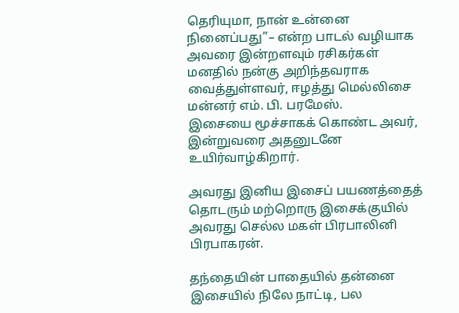தெரியுமா, நான் உன்னை நினைப்பது”– என்ற பாடல் வழியாக அவரை இன்றளவும் ரசிகர்கள் மனதில் நன்கு அறிந்தவராக வைத்துள்ளவர், ஈழத்து மெல்லிசை மன்னர் எம். பி. பரமேஸ்.
இசையை மூச்சாகக் கொண்ட அவர், இன்றுவரை அதனுடனே உயிர்வாழ்கிறார்.

அவரது இனிய இசைப் பயணத்தைத் தொடரும் மற்றொரு இசைக்குயில் அவரது செல்ல மகள் பிரபாலினி பிரபாகரன்.

தந்தையின் பாதையில் தன்னை இசையில் நிலே நாட்டி, பல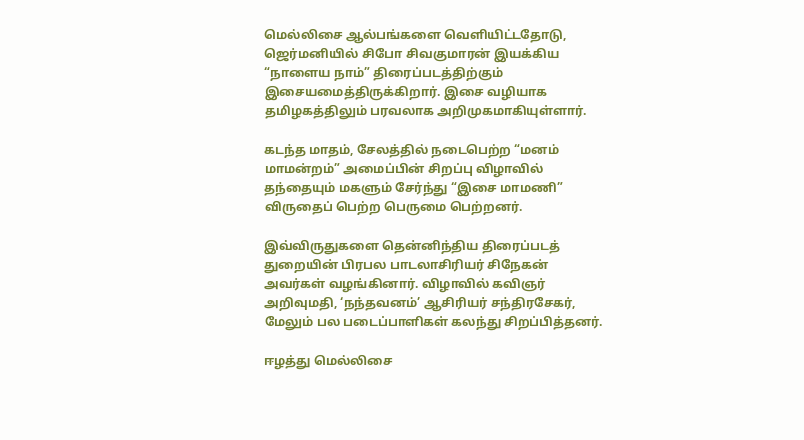மெல்லிசை ஆல்பங்களை வெளியிட்டதோடு, ஜெர்மனியில் சிபோ சிவகுமாரன் இயக்கிய “நாளைய நாம்” திரைப்படத்திற்கும் இசையமைத்திருக்கிறார். இசை வழியாக தமிழகத்திலும் பரவலாக அறிமுகமாகியுள்ளார்.

கடந்த மாதம், சேலத்தில் நடைபெற்ற “மனம் மாமன்றம்” அமைப்பின் சிறப்பு விழாவில் தந்தையும் மகளும் சேர்ந்து “இசை மாமணி” விருதைப் பெற்ற பெருமை பெற்றனர்.

இவ்விருதுகளை தென்னிந்திய திரைப்படத் துறையின் பிரபல பாடலாசிரியர் சிநேகன் அவர்கள் வழங்கினார். விழாவில் கவிஞர் அறிவுமதி, ‘நந்தவனம்’ ஆசிரியர் சந்திரசேகர், மேலும் பல படைப்பாளிகள் கலந்து சிறப்பித்தனர்.

ஈழத்து மெல்லிசை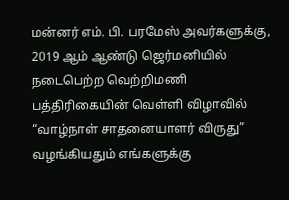மன்னர் எம். பி. பரமேஸ் அவர்களுக்கு, 2019 ஆம் ஆண்டு ஜெர்மனியில் நடைபெற்ற வெற்றிமணி பத்திரிகையின் வெள்ளி விழாவில் “வாழ்நாள் சாதனையாளர் விருது” வழங்கியதும் எங்களுக்கு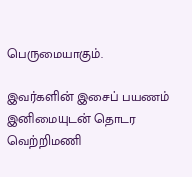பெருமையாகும்.

இவர்களின் இசைப் பயணம் இனிமையுடன் தொடர வெற்றிமணி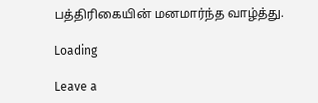பத்திரிகையின் மனமார்ந்த வாழ்த்து.

Loading

Leave a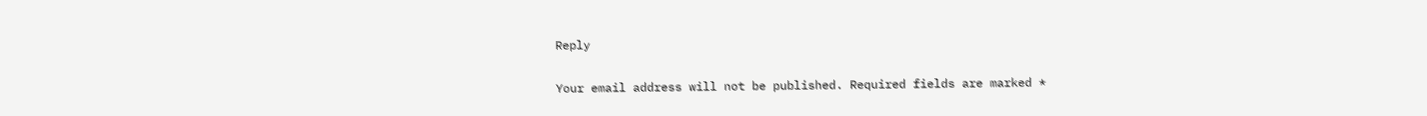Reply

Your email address will not be published. Required fields are marked *